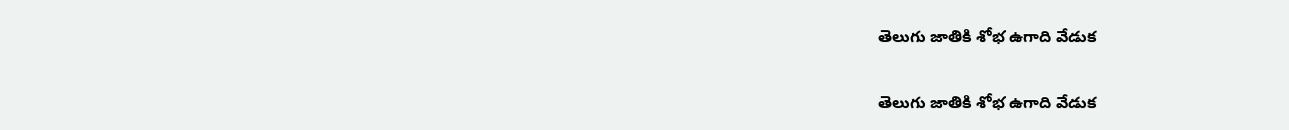తెలుగు జాతికి శోభ ఉగాది వేడుక

తెలుగు జాతికి శోభ ఉగాది వేడుక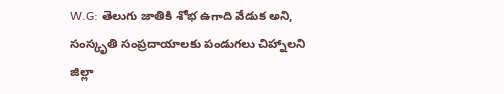W.G: తెలుగు జాతికి శోభ ఉగాది వేడుక అని, సంస్కృతి సంప్రదాయాలకు పండుగలు చిహ్నాలని జిల్లా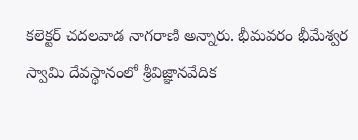కలెక్టర్ చదలవాడ నాగరాణి అన్నారు. భీమవరం భీమేశ్వర స్వామి దేవస్థానంలో శ్రీవిజ్ఞానవేదిక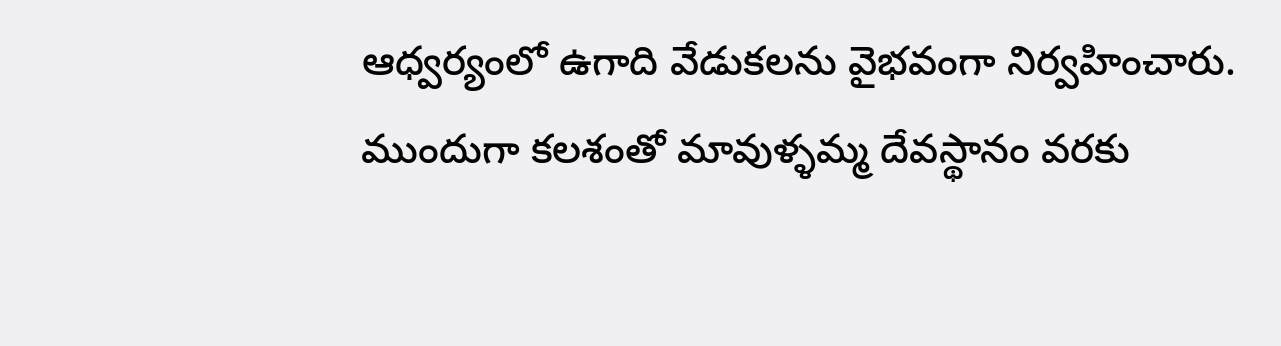ఆధ్వర్యంలో ఉగాది వేడుకలను వైభవంగా నిర్వహించారు. ముందుగా కలశంతో మావుళ్ళమ్మ దేవస్థానం వరకు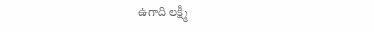ఉగాది లక్ష్మీ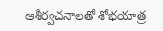ఆశీర్వచనాలతో శోభయాత్ర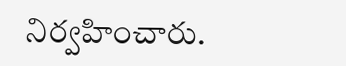నిర్వహించారు.